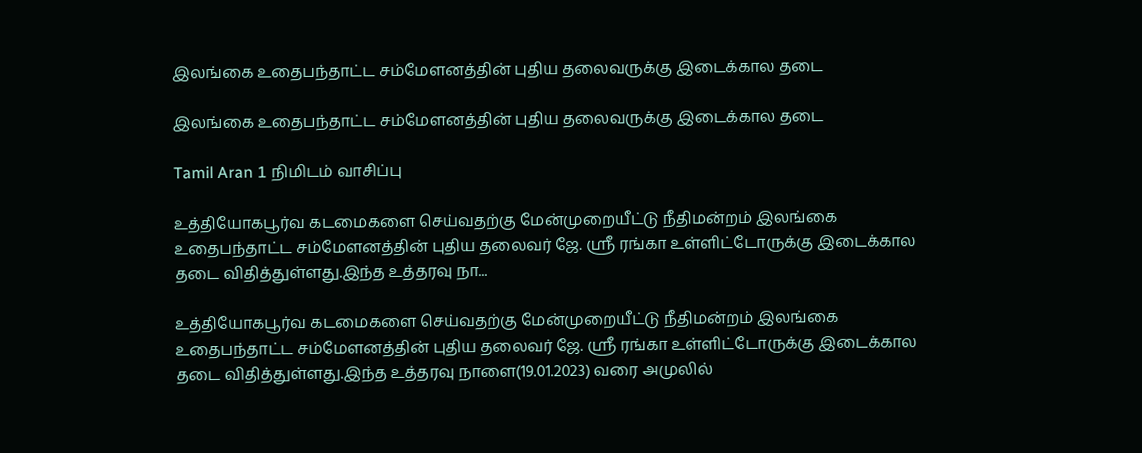இலங்கை உதைபந்தாட்ட சம்மேளனத்தின் புதிய தலைவருக்கு இடைக்கால தடை

இலங்கை உதைபந்தாட்ட சம்மேளனத்தின் புதிய தலைவருக்கு இடைக்கால தடை

Tamil Aran 1 நிமிடம் வாசிப்பு

உத்தியோகபூர்வ கடமைகளை செய்வதற்கு மேன்முறையீட்டு நீதிமன்றம் இலங்கை உதைபந்தாட்ட சம்மேளனத்தின் புதிய தலைவர் ஜே. ஸ்ரீ ரங்கா உள்ளிட்டோருக்கு இடைக்கால தடை விதித்துள்ளது.இந்த உத்தரவு நா...

உத்தியோகபூர்வ கடமைகளை செய்வதற்கு மேன்முறையீட்டு நீதிமன்றம் இலங்கை உதைபந்தாட்ட சம்மேளனத்தின் புதிய தலைவர் ஜே. ஸ்ரீ ரங்கா உள்ளிட்டோருக்கு இடைக்கால தடை விதித்துள்ளது.இந்த உத்தரவு நாளை(19.01.2023) வரை அமுலில்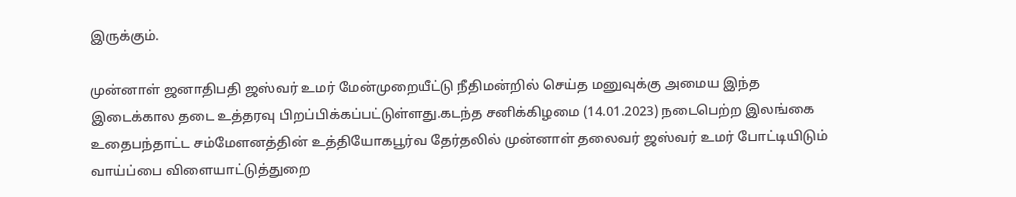இருக்கும்.

முன்னாள் ஜனாதிபதி ஜஸ்வர் உமர் மேன்முறையீட்டு நீதிமன்றில் செய்த மனுவுக்கு அமைய இந்த இடைக்கால தடை உத்தரவு பிறப்பிக்கப்பட்டுள்ளது.கடந்த சனிக்கிழமை (14.01.2023) நடைபெற்ற இலங்கை உதைபந்தாட்ட சம்மேளனத்தின் உத்தியோகபூர்வ தேர்தலில் முன்னாள் தலைவர் ஜஸ்வர் உமர் போட்டியிடும் வாய்ப்பை விளையாட்டுத்துறை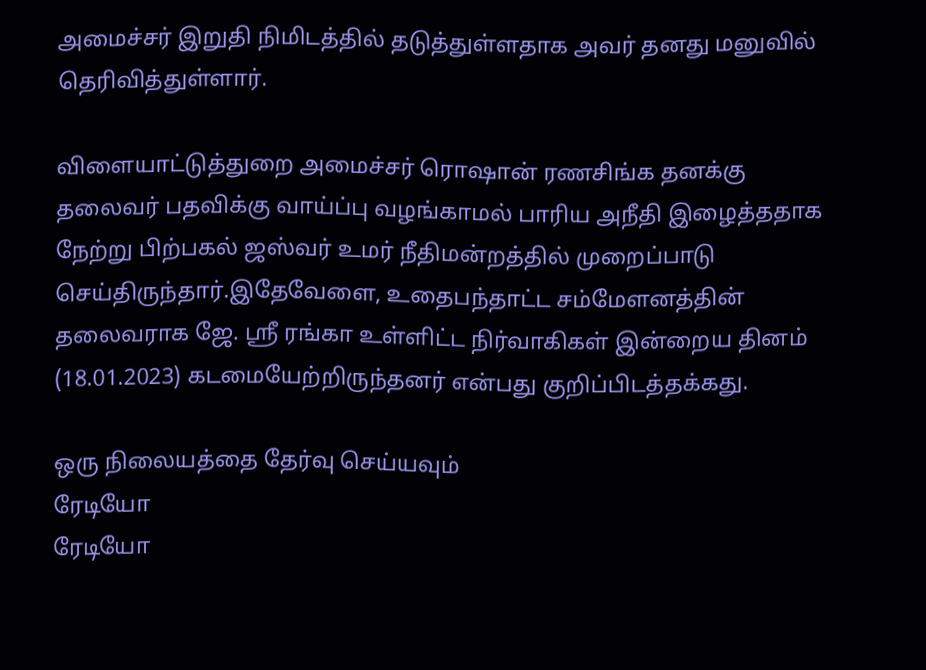அமைச்சர் இறுதி நிமிடத்தில் தடுத்துள்ளதாக அவர் தனது மனுவில் தெரிவித்துள்ளார்.

விளையாட்டுத்துறை அமைச்சர் ரொஷான் ரணசிங்க தனக்கு தலைவர் பதவிக்கு வாய்ப்பு வழங்காமல் பாரிய அநீதி இழைத்ததாக நேற்று பிற்பகல் ஜஸ்வர் உமர் நீதிமன்றத்தில் முறைப்பாடு செய்திருந்தார்.இதேவேளை, உதைபந்தாட்ட சம்மேளனத்தின் தலைவராக ஜே. ஸ்ரீ ரங்கா உள்ளிட்ட நிர்வாகிகள் இன்றைய தினம் (18.01.2023) கடமையேற்றிருந்தனர் என்பது குறிப்பிடத்தக்கது.

ஒரு நிலையத்தை தேர்வு செய்யவும்
ரேடியோ
ரேடியோ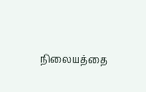நிலையத்தை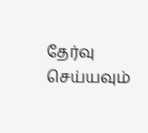தேர்வு செய்யவும்